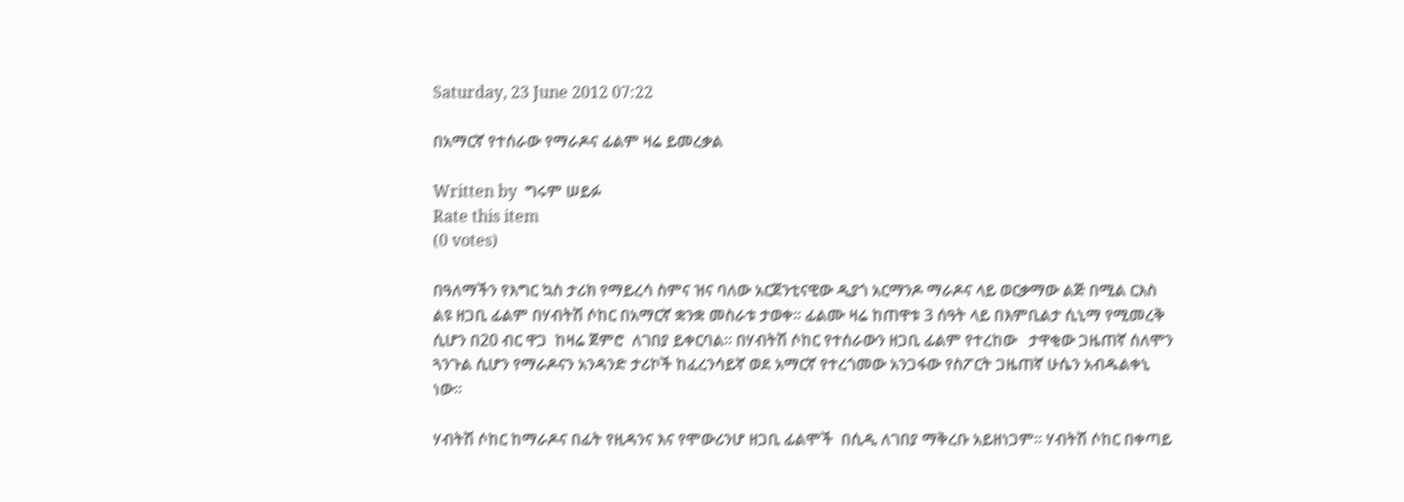Saturday, 23 June 2012 07:22

በአማርኛ የተሰራው የማራዶና ፊልም ዛሬ ይመረቃል

Written by  ግሩም ሠይፉ
Rate this item
(0 votes)

በዓለማችን የእግር ኳስ ታሪክ የማይረሳ ስምና ዝና ባለው አርጀንቲናዊው ዲያጎ አርማንዶ ማራዶና ላይ ወርቃማው ልጅ በሚል ርእስ ልዩ ዘጋቢ ፊልም በሃብትሽ ሶከር በአማርኛ ቋንቋ መስራቱ ታወቀ፡፡ ፊልሙ ዛሬ ከጠዋቱ 3 ሰዓት ላይ በእምቢልታ ሲኒማ የሚመረቅ ሲሆን በ20 ብር ዋጋ  ከዛሬ ጀምሮ  ለገበያ ይቀርባል፡፡ በሃብትሽ ሶከር የተሰራውን ዘጋቢ ፊልም የተረከው   ታዋቂው ጋዜጠኛ ሰለሞን ጓንጉል ሲሆን የማራዶናን አንዳንድ ታሪኮች ከፈረንሳይኛ ወደ አማርኛ የተረጎመው አንጋፋው የስፖርት ጋዜጠኛ ሁሴን አብዱልቀኒ ነው፡፡

ሃብትሽ ሶከር ከማራዶና በፊት የዚዳንና እና የሞውሪንሆ ዘጋቢ ፊልሞች  በሲዲ ለገበያ ማቅረቡ አይዘነጋም፡፡ ሃብትሽ ሶከር በቀጣይ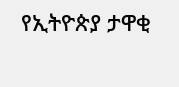የኢትዮጵያ ታዋቂ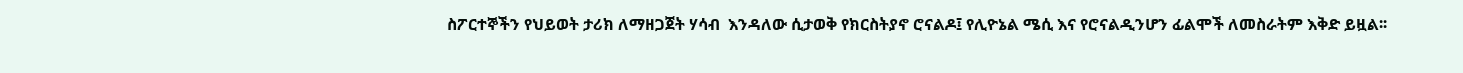ስፖርተኞችን የህይወት ታሪክ ለማዘጋጀት ሃሳብ  እንዳለው ሲታወቅ የክርስትያኖ ሮናልዶ፤ የሊዮኔል ሜሲ እና የሮናልዲንሆን ፊልሞች ለመስራትም እቅድ ይዟል፡፡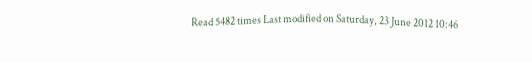Read 5482 times Last modified on Saturday, 23 June 2012 10:46